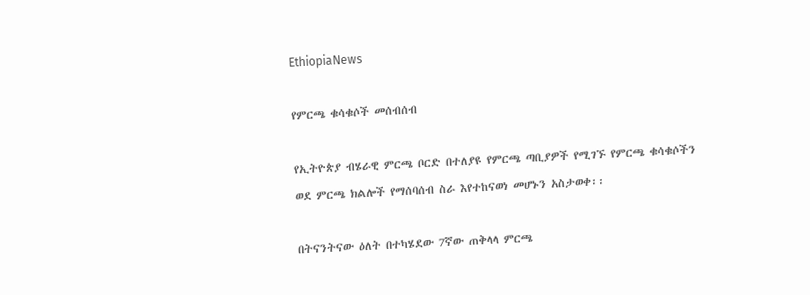EthiopiaNews

የምርጫ ቁሳቁሶች መሰብሰብ

የኢትዮጵያ ብሄራዊ ምርጫ ቦርድ በተለያዩ የምርጫ ጣቢያዎች የሚገኙ የምርጫ ቁሳቁሶችን ወደ ምርጫ ክልሎች የማሰባሰብ ስራ እየተከናወነ መሆኑን አስታወቀ፡፡

በትናንትናው ዕለት በተካሄደው 7ኛው ጠቅላላ ምርጫ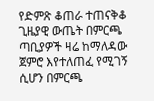የድምጽ ቆጠራ ተጠናቅቆ ጊዜያዊ ውጤት በምርጫ ጣቢያዎች ዛሬ ከማለዳው ጀምሮ እየተለጠፈ የሚገኝ ሲሆን በምርጫ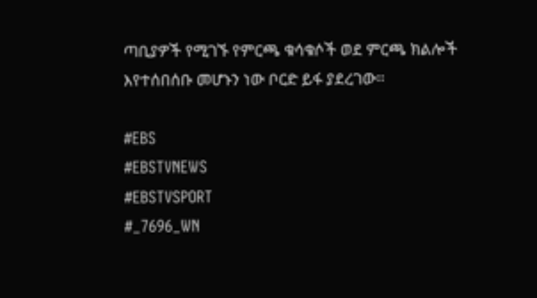ጣቢያዎች የሚገኙ የምርጫ ቁሳቁሶች ወደ ምርጫ ክልሎች እየተሰበሰቡ መሆኑን ነው ቦርድ ይፋ ያደረገው፡፡

#EBS
#EBSTVNEWS
#EBSTVSPORT
#_7696_WN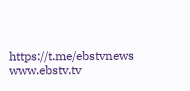https://t.me/ebstvnews
www.ebstv.tv